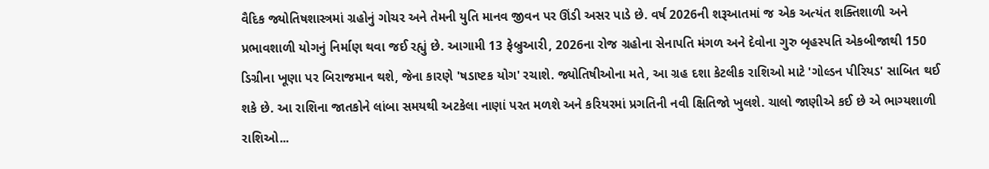વૈદિક જ્યોતિષશાસ્ત્રમાં ગ્રહોનું ગોચર અને તેમની યુતિ માનવ જીવન પર ઊંડી અસર પાડે છે. વર્ષ 2026ની શરૂઆતમાં જ એક અત્યંત શક્તિશાળી અને પ્રભાવશાળી યોગનું નિર્માણ થવા જઈ રહ્યું છે. આગામી 13 ફેબ્રુઆરી, 2026ના રોજ ગ્રહોના સેનાપતિ મંગળ અને દેવોના ગુરુ બૃહસ્પતિ એકબીજાથી 150 ડિગ્રીના ખૂણા પર બિરાજમાન થશે, જેના કારણે 'ષડાષ્ટક યોગ' રચાશે. જ્યોતિષીઓના મતે, આ ગ્રહ દશા કેટલીક રાશિઓ માટે 'ગોલ્ડન પીરિયડ' સાબિત થઈ શકે છે. આ રાશિના જાતકોને લાંબા સમયથી અટકેલા નાણાં પરત મળશે અને કરિયરમાં પ્રગતિની નવી ક્ષિતિજો ખુલશે. ચાલો જાણીએ કઈ છે એ ભાગ્યશાળી રાશિઓ...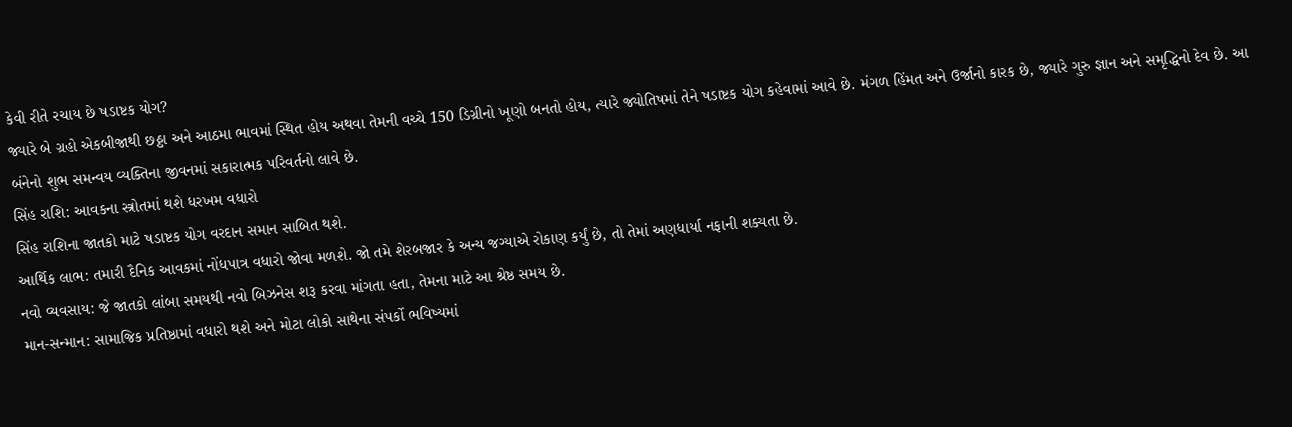કેવી રીતે રચાય છે ષડાષ્ટક યોગ?
જ્યારે બે ગ્રહો એકબીજાથી છઠ્ઠા અને આઠમા ભાવમાં સ્થિત હોય અથવા તેમની વચ્ચે 150 ડિગ્રીનો ખૂણો બનતો હોય, ત્યારે જ્યોતિષમાં તેને ષડાષ્ટક યોગ કહેવામાં આવે છે. મંગળ હિંમત અને ઉર્જાનો કારક છે, જ્યારે ગુરુ જ્ઞાન અને સમૃદ્ધિનો દેવ છે. આ બંનેનો શુભ સમન્વય વ્યક્તિના જીવનમાં સકારાત્મક પરિવર્તનો લાવે છે.
સિંહ રાશિ: આવકના સ્ત્રોતમાં થશે ધરખમ વધારો
સિંહ રાશિના જાતકો માટે ષડાષ્ટક યોગ વરદાન સમાન સાબિત થશે.
આર્થિક લાભ: તમારી દૈનિક આવકમાં નોંધપાત્ર વધારો જોવા મળશે. જો તમે શેરબજાર કે અન્ય જગ્યાએ રોકાણ કર્યું છે, તો તેમાં અણધાર્યા નફાની શક્યતા છે.
નવો વ્યવસાય: જે જાતકો લાંબા સમયથી નવો બિઝનેસ શરૂ કરવા માંગતા હતા, તેમના માટે આ શ્રેષ્ઠ સમય છે.
માન-સન્માન: સામાજિક પ્રતિષ્ઠામાં વધારો થશે અને મોટા લોકો સાથેના સંપર્કો ભવિષ્યમાં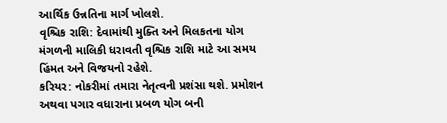આર્થિક ઉન્નતિના માર્ગ ખોલશે.
વૃશ્ચિક રાશિ: દેવામાંથી મુક્તિ અને મિલકતના યોગ
મંગળની માલિકી ધરાવતી વૃશ્ચિક રાશિ માટે આ સમય હિંમત અને વિજયનો રહેશે.
કરિયર: નોકરીમાં તમારા નેતૃત્વની પ્રશંસા થશે. પ્રમોશન અથવા પગાર વધારાના પ્રબળ યોગ બની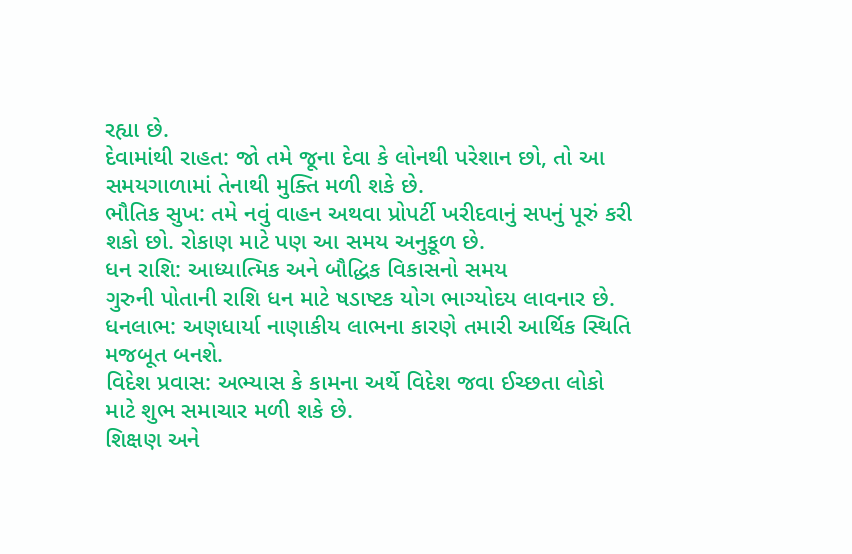રહ્યા છે.
દેવામાંથી રાહત: જો તમે જૂના દેવા કે લોનથી પરેશાન છો, તો આ સમયગાળામાં તેનાથી મુક્તિ મળી શકે છે.
ભૌતિક સુખ: તમે નવું વાહન અથવા પ્રોપર્ટી ખરીદવાનું સપનું પૂરું કરી શકો છો. રોકાણ માટે પણ આ સમય અનુકૂળ છે.
ધન રાશિ: આધ્યાત્મિક અને બૌદ્ધિક વિકાસનો સમય
ગુરુની પોતાની રાશિ ધન માટે ષડાષ્ટક યોગ ભાગ્યોદય લાવનાર છે.
ધનલાભ: અણધાર્યા નાણાકીય લાભના કારણે તમારી આર્થિક સ્થિતિ મજબૂત બનશે.
વિદેશ પ્રવાસ: અભ્યાસ કે કામના અર્થે વિદેશ જવા ઈચ્છતા લોકો માટે શુભ સમાચાર મળી શકે છે.
શિક્ષણ અને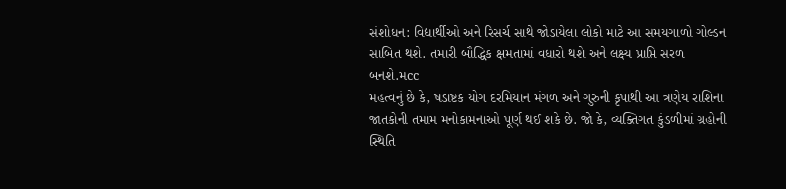સંશોધન: વિદ્યાર્થીઓ અને રિસર્ચ સાથે જોડાયેલા લોકો માટે આ સમયગાળો ગોલ્ડન સાબિત થશે. તમારી બૌદ્ધિક ક્ષમતામાં વધારો થશે અને લક્ષ્ય પ્રાપ્તિ સરળ બનશે.મcc
મહત્વનું છે કે, ષડાષ્ટક યોગ દરમિયાન મંગળ અને ગુરુની કૃપાથી આ ત્રણેય રાશિના જાતકોની તમામ મનોકામનાઓ પૂર્ણ થઈ શકે છે. જો કે, વ્યક્તિગત કુંડળીમાં ગ્રહોની સ્થિતિ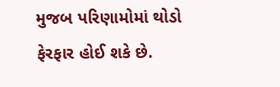મુજબ પરિણામોમાં થોડો ફેરફાર હોઈ શકે છે.